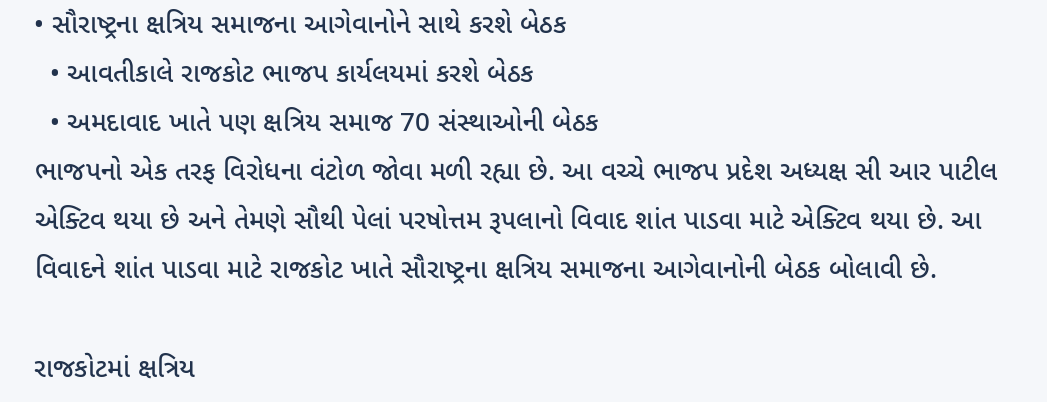• સૌરાષ્ટ્રના ક્ષત્રિય સમાજના આગેવાનોને સાથે કરશે બેઠક
  • આવતીકાલે રાજકોટ ભાજપ કાર્યલયમાં કરશે બેઠક
  • અમદાવાદ ખાતે પણ ક્ષત્રિય સમાજ 70 સંસ્થાઓની બેઠક
ભાજપનો એક તરફ વિરોધના વંટોળ જોવા મળી રહ્યા છે. આ વચ્ચે ભાજપ પ્રદેશ અધ્યક્ષ સી આર પાટીલ એક્ટિવ થયા છે અને તેમણે સૌથી પેલાં પરષોત્તમ રૂપલાનો વિવાદ શાંત પાડવા માટે એક્ટિવ થયા છે. આ વિવાદને શાંત પાડવા માટે રાજકોટ ખાતે સૌરાષ્ટ્રના ક્ષત્રિય સમાજના આગેવાનોની બેઠક બોલાવી છે.

રાજકોટમાં ક્ષત્રિય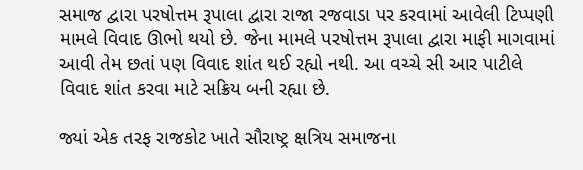સમાજ દ્વારા પરષોત્તમ રૂપાલા દ્વારા રાજા રજવાડા પર કરવામાં આવેલી ટિપ્પણી મામલે વિવાદ ઊભો થયો છે. જેના મામલે પરષોત્તમ રૂપાલા દ્વારા માફી માગવામાં આવી તેમ છતાં પણ વિવાદ શાંત થઈ રહ્યો નથી. આ વચ્ચે સી આર પાટીલે વિવાદ શાંત કરવા માટે સક્રિય બની રહ્યા છે.

જ્યાં એક તરફ રાજકોટ ખાતે સૌરાષ્ટ્ર ક્ષત્રિય સમાજના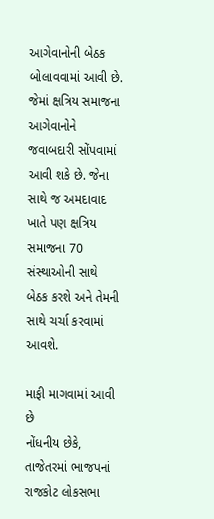આગેવાનોની બેઠક બોલાવવામાં આવી છે. જેમાં ક્ષત્રિય સમાજના આગેવાનોને જવાબદારી સોંપવામાં આવી શકે છે. જેના સાથે જ અમદાવાદ ખાતે પણ ક્ષત્રિય સમાજના 70 સંસ્થાઓની સાથે બેઠક કરશે અને તેમની સાથે ચર્ચા કરવામાં આવશે.

માફી માગવામાં આવી છે
નોંધનીય છેકે, તાજેતરમાં ભાજપનાં રાજકોટ લોકસભા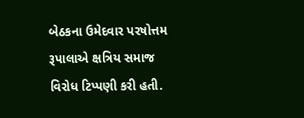બેઠકના ઉમેદવાર પરષોત્તમ રૂપાલાએ ક્ષત્રિય સમાજ વિરોધ ટિપ્પણી કરી હતી.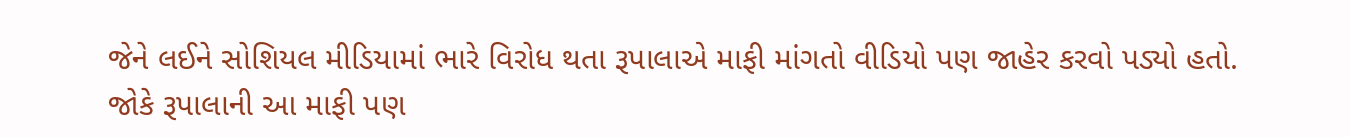જેને લઈને સોશિયલ મીડિયામાં ભારે વિરોધ થતા રૂપાલાએ માફી માંગતો વીડિયો પણ જાહેર કરવો પડ્યો હતો. જોકે રૂપાલાની આ માફી પણ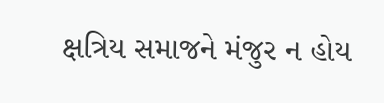ક્ષત્રિય સમાજને મંજુર ન હોય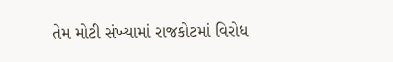તેમ મોટી સંખ્યામાં રાજકોટમાં વિરોધ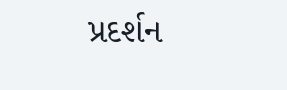પ્રદર્શન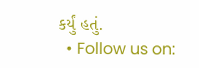કર્યું હતું.
  • Follow us on: